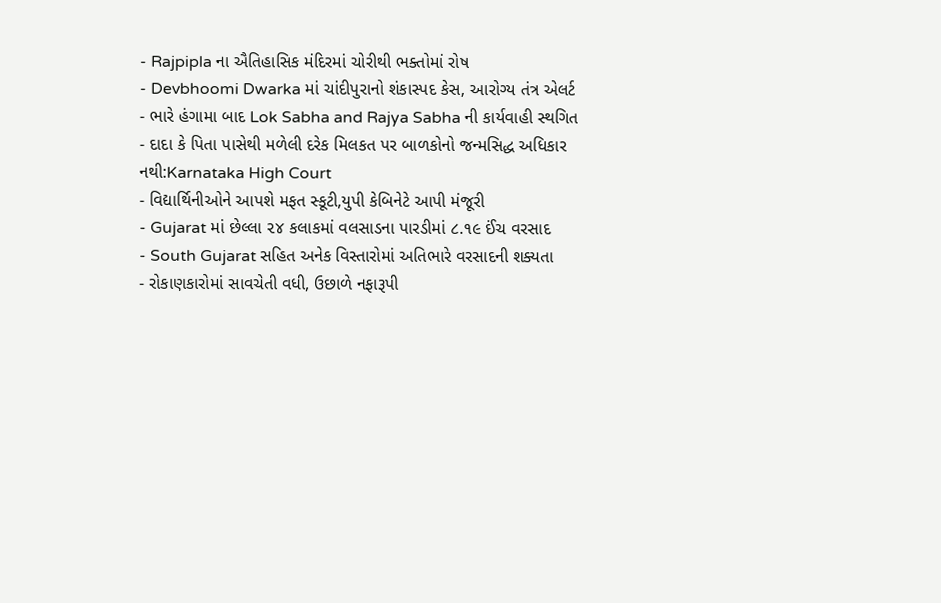- Rajpipla ના ઐતિહાસિક મંદિરમાં ચોરીથી ભક્તોમાં રોષ
- Devbhoomi Dwarka માં ચાંદીપુરાનો શંકાસ્પદ કેસ, આરોગ્ય તંત્ર એલર્ટ
- ભારે હંગામા બાદ Lok Sabha and Rajya Sabha ની કાર્યવાહી સ્થગિત
- દાદા કે પિતા પાસેથી મળેલી દરેક મિલકત પર બાળકોનો જન્મસિદ્ધ અધિકાર નથી:Karnataka High Court
- વિદ્યાર્થિનીઓને આપશે મફત સ્કૂટી,યુપી કેબિનેટે આપી મંજૂરી
- Gujarat માં છેલ્લા ૨૪ કલાકમાં વલસાડના પારડીમાં ૮.૧૯ ઈંચ વરસાદ
- South Gujarat સહિત અનેક વિસ્તારોમાં અતિભારે વરસાદની શક્યતા
- રોકાણકારોમાં સાવચેતી વધી, ઉછાળે નફારૂપી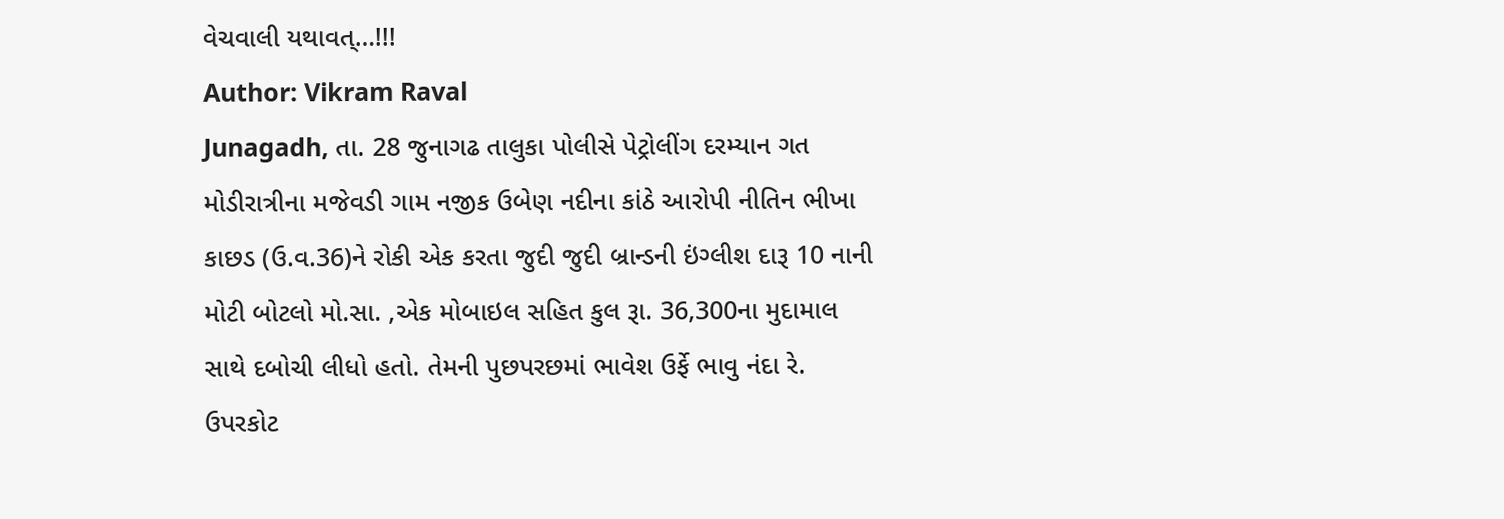વેચવાલી યથાવત્…!!!
Author: Vikram Raval
Junagadh, તા. 28 જુનાગઢ તાલુકા પોલીસે પેટ્રોલીંગ દરમ્યાન ગત મોડીરાત્રીના મજેવડી ગામ નજીક ઉબેણ નદીના કાંઠે આરોપી નીતિન ભીખા કાછડ (ઉ.વ.36)ને રોકી એક કરતા જુદી જુદી બ્રાન્ડની ઇંગ્લીશ દારૂ 10 નાની મોટી બોટલો મો.સા. ,એક મોબાઇલ સહિત કુલ રૂા. 36,300ના મુદામાલ સાથે દબોચી લીધો હતો. તેમની પુછપરછમાં ભાવેશ ઉર્ફે ભાવુ નંદા રે. ઉપરકોટ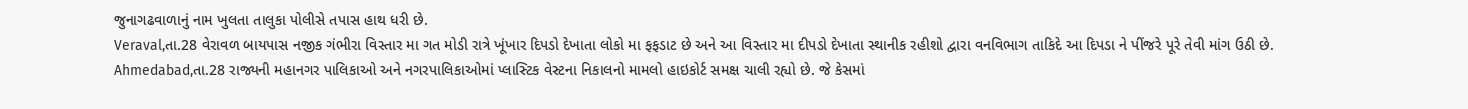જુનાગઢવાળાનું નામ ખુલતા તાલુકા પોલીસે તપાસ હાથ ધરી છે.
Veraval,તા.28 વેરાવળ બાયપાસ નજીક ગંભીરા વિસ્તાર મા ગત મોડી રાત્રે ખૂંખાર દિપડો દેખાતા લોકો મા ફફડાટ છે અને આ વિસ્તાર મા દીપડો દેખાતા સ્થાનીક રહીશો દ્વારા વનવિભાગ તાકિદે આ દિપડા ને પીંજરે પૂરે તેવી માંગ ઉઠી છે.
Ahmedabad,તા.28 રાજ્યની મહાનગર પાલિકાઓ અને નગરપાલિકાઓમાં પ્લાસ્ટિક વેસ્ટના નિકાલનો મામલો હાઇકોર્ટ સમક્ષ ચાલી રહ્યો છે. જે કેસમાં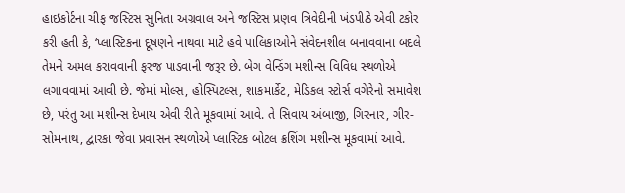હાઇકોર્ટના ચીફ જસ્ટિસ સુનિતા અગ્રવાલ અને જસ્ટિસ પ્રણવ ત્રિવેદીની ખંડપીઠે એવી ટકોર કરી હતી કે, ‘પ્લાસ્ટિકના દૂષણને નાથવા માટે હવે પાલિકાઓને સંવેદનશીલ બનાવવાના બદલે તેમને અમલ કરાવવાની ફરજ પાડવાની જરૂર છે. બેગ વેન્ડિંગ મશીન્સ વિવિધ સ્થળોએ લગાવવામાં આવી છે. જેમાં મોલ્સ, હોસ્પિટલ્સ, શાકમાર્કેટ, મેડિકલ સ્ટોર્સ વગેરેનો સમાવેશ છે, પરંતુ આ મશીન્સ દેખાય એવી રીતે મૂકવામાં આવે. તે સિવાય અંબાજી, ગિરનાર, ગીર-સોમનાથ, દ્વારકા જેવા પ્રવાસન સ્થળોએ પ્લાસ્ટિક બોટલ ક્રશિંગ મશીન્સ મૂકવામાં આવે.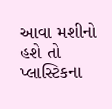આવા મશીનો હશે તો પ્લાસ્ટિકના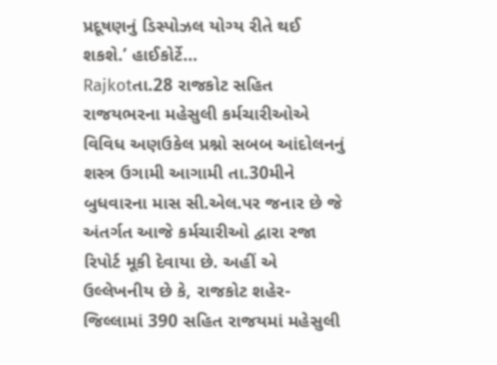પ્રદૂષણનું ડિસ્પોઝલ યોગ્ય રીતે થઈ શકશે.’ હાઈકોર્ટે…
Rajkotતા.28 રાજકોટ સહિત રાજયભરના મહેસુલી કર્મચારીઓએ વિવિધ અણઉકેલ પ્રશ્નો સબબ આંદોલનનું શસ્ત્ર ઉગામી આગામી તા.30મીને બુધવારના માસ સી.એલ.પર જનાર છે જે અંતર્ગત આજે કર્મચારીઓ દ્વારા રજા રિપોર્ટ મૂકી દેવાયા છે. અહીં એ ઉલ્લેખનીય છે કે, રાજકોટ શહેર-જિલ્લામાં 390 સહિત રાજયમાં મહેસુલી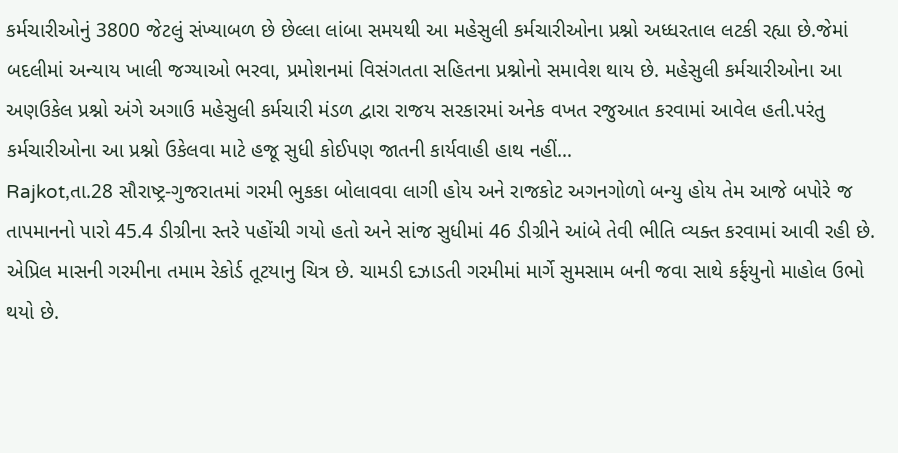કર્મચારીઓનું 3800 જેટલું સંખ્યાબળ છે છેલ્લા લાંબા સમયથી આ મહેસુલી કર્મચારીઓના પ્રશ્નો અધ્ધરતાલ લટકી રહ્યા છે.જેમાં બદલીમાં અન્યાય ખાલી જગ્યાઓ ભરવા, પ્રમોશનમાં વિસંગતતા સહિતના પ્રશ્નોનો સમાવેશ થાય છે. મહેસુલી કર્મચારીઓના આ અણઉકેલ પ્રશ્નો અંગે અગાઉ મહેસુલી કર્મચારી મંડળ દ્વારા રાજય સરકારમાં અનેક વખત રજુઆત કરવામાં આવેલ હતી.પરંતુ કર્મચારીઓના આ પ્રશ્નો ઉકેલવા માટે હજૂ સુધી કોઈપણ જાતની કાર્યવાહી હાથ નહીં…
Rajkot,તા.28 સૌરાષ્ટ્ર-ગુજરાતમાં ગરમી ભુકકા બોલાવવા લાગી હોય અને રાજકોટ અગનગોળો બન્યુ હોય તેમ આજે બપોરે જ તાપમાનનો પારો 45.4 ડીગ્રીના સ્તરે પહોંચી ગયો હતો અને સાંજ સુધીમાં 46 ડીગ્રીને આંબે તેવી ભીતિ વ્યક્ત કરવામાં આવી રહી છે. એપ્રિલ માસની ગરમીના તમામ રેકોર્ડ તૂટયાનુ ચિત્ર છે. ચામડી દઝાડતી ગરમીમાં માર્ગે સુમસામ બની જવા સાથે કર્ફયુનો માહોલ ઉભો થયો છે.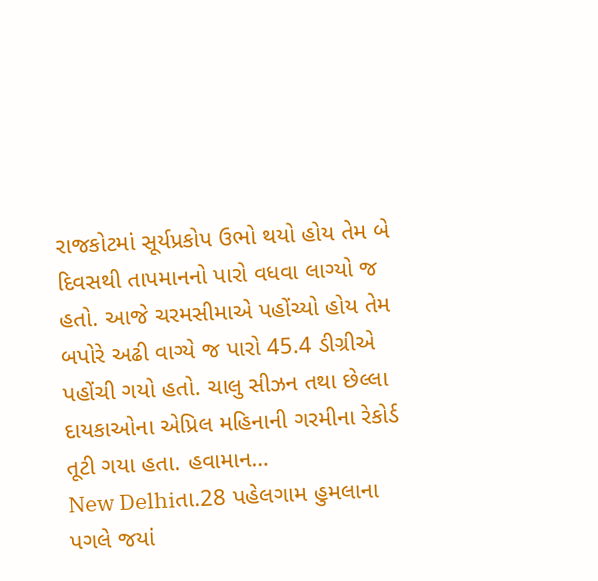રાજકોટમાં સૂર્યપ્રકોપ ઉભો થયો હોય તેમ બે દિવસથી તાપમાનનો પારો વધવા લાગ્યો જ હતો. આજે ચરમસીમાએ પહોંચ્યો હોય તેમ બપોરે અઢી વાગ્યે જ પારો 45.4 ડીગ્રીએ પહોંચી ગયો હતો. ચાલુ સીઝન તથા છેલ્લા દાયકાઓના એપ્રિલ મહિનાની ગરમીના રેકોર્ડ તૂટી ગયા હતા. હવામાન…
New Delhiતા.28 પહેલગામ હુમલાના પગલે જયાં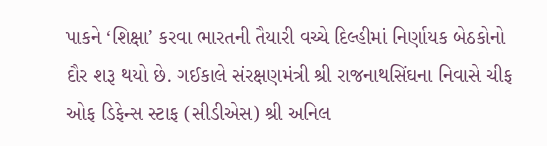પાકને ‘શિક્ષા’ કરવા ભારતની તૈયારી વચ્ચે દિલ્હીમાં નિર્ણાયક બેઠકોનો દૌર શરૂ થયો છે. ગઈકાલે સંરક્ષણમંત્રી શ્રી રાજનાથસિંઘના નિવાસે ચીફ ઓફ ડિફેન્સ સ્ટાફ (સીડીએસ) શ્રી અનિલ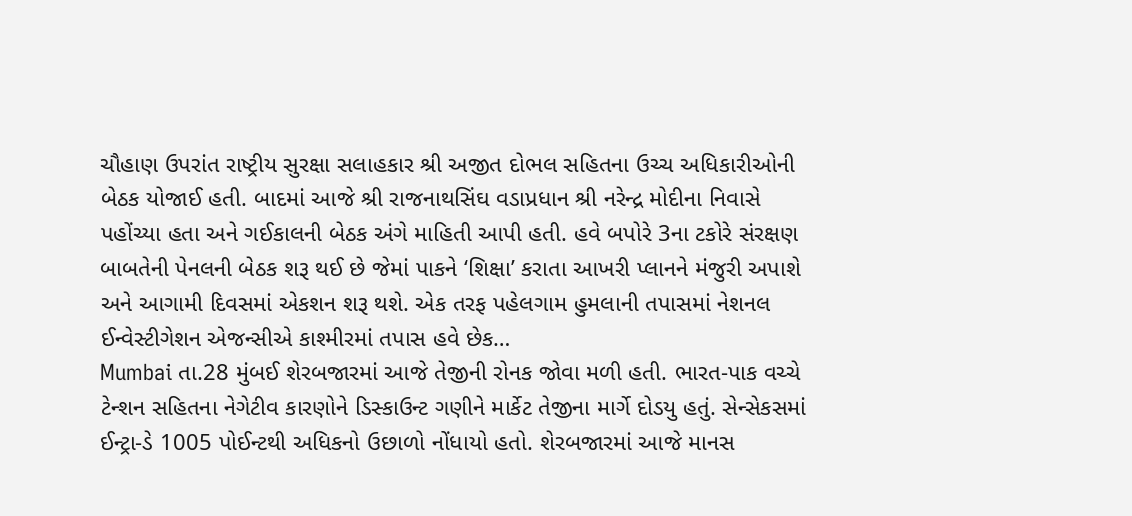ચૌહાણ ઉપરાંત રાષ્ટ્રીય સુરક્ષા સલાહકાર શ્રી અજીત દોભલ સહિતના ઉચ્ચ અધિકારીઓની બેઠક યોજાઈ હતી. બાદમાં આજે શ્રી રાજનાથસિંઘ વડાપ્રધાન શ્રી નરેન્દ્ર મોદીના નિવાસે પહોંચ્યા હતા અને ગઈકાલની બેઠક અંગે માહિતી આપી હતી. હવે બપોરે 3ના ટકોરે સંરક્ષણ બાબતેની પેનલની બેઠક શરૂ થઈ છે જેમાં પાકને ‘શિક્ષા’ કરાતા આખરી પ્લાનને મંજુરી અપાશે અને આગામી દિવસમાં એકશન શરૂ થશે. એક તરફ પહેલગામ હુમલાની તપાસમાં નેશનલ ઈન્વેસ્ટીગેશન એજન્સીએ કાશ્મીરમાં તપાસ હવે છેક…
Mumbai તા.28 મુંબઈ શેરબજારમાં આજે તેજીની રોનક જોવા મળી હતી. ભારત-પાક વચ્ચે ટેન્શન સહિતના નેગેટીવ કારણોને ડિસ્કાઉન્ટ ગણીને માર્કેટ તેજીના માર્ગે દોડયુ હતું. સેન્સેકસમાં ઈન્ટ્રા-ડે 1005 પોઈન્ટથી અધિકનો ઉછાળો નોંધાયો હતો. શેરબજારમાં આજે માનસ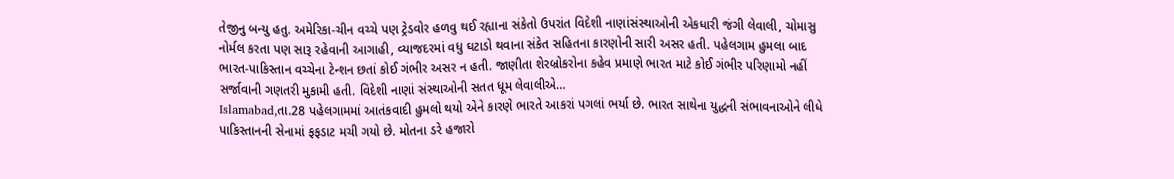તેજીનુ બન્યુ હતુ. અમેરિકા-ચીન વચ્ચે પણ ટ્રેડવોર હળવુ થઈ રહ્યાના સંકેતો ઉપરાંત વિદેશી નાણાંસંસ્થાઓની એકધારી જંગી લેવાલી, ચોમાસુ નોર્મલ કરતા પણ સારૂ રહેવાની આગાહી, વ્યાજદરમાં વધુ ઘટાડો થવાના સંકેત સહિતના કારણોની સારી અસર હતી. પહેલગામ હુમલા બાદ ભારત-પાકિસ્તાન વચ્ચેના ટેન્શન છતાં કોઈ ગંભીર અસર ન હતી. જાણીતા શેરબ્રોકરોના કહેવ પ્રમાણે ભારત માટે કોઈ ગંભીર પરિણામો નહીં સર્જાવાની ગણતરી મુકામી હતી. વિદેશી નાણાં સંસ્થાઓની સતત ધૂમ લેવાલીએ…
Islamabad,તા.28 પહેલગામમાં આતંકવાદી હુમલો થયો એને કારણે ભારતે આકરાં પગલાં ભર્યા છે. ભારત સાથેના યુદ્ધની સંભાવનાઓને લીધે પાકિસ્તાનની સેનામાં ફફડાટ મચી ગયો છે. મોતના ડરે હજારો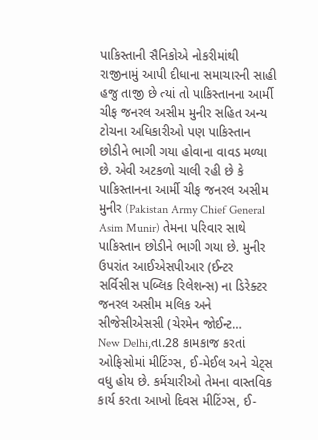પાકિસ્તાની સૈનિકોએ નોકરીમાંથી રાજીનામું આપી દીધાના સમાચારની સાહી હજુ તાજી છે ત્યાં તો પાકિસ્તાનના આર્મી ચીફ જનરલ અસીમ મુનીર સહિત અન્ય ટોચના અધિકારીઓ પણ પાકિસ્તાન છોડીને ભાગી ગયા હોવાના વાવડ મળ્યા છે. એવી અટકળો ચાલી રહી છે કે પાકિસ્તાનના આર્મી ચીફ જનરલ અસીમ મુનીર (Pakistan Army Chief General Asim Munir) તેમના પરિવાર સાથે પાકિસ્તાન છોડીને ભાગી ગયા છે. મુનીર ઉપરાંત આઈએસપીઆર (ઈન્ટર સર્વિસીસ પબ્લિક રિલેશન્સ) ના ડિરેક્ટર જનરલ અસીમ મલિક અને સીજેસીએસસી (ચેરમેન જોઈન્ટ…
New Delhi,તા.28 કામકાજ કરતાં ઓફિસોમાં મીટિંગ્સ, ઈ-મેઈલ અને ચેટ્સ વધુ હોય છે. કર્મચારીઓ તેમના વાસ્તવિક કાર્ય કરતા આખો દિવસ મીટિંગ્સ, ઈ-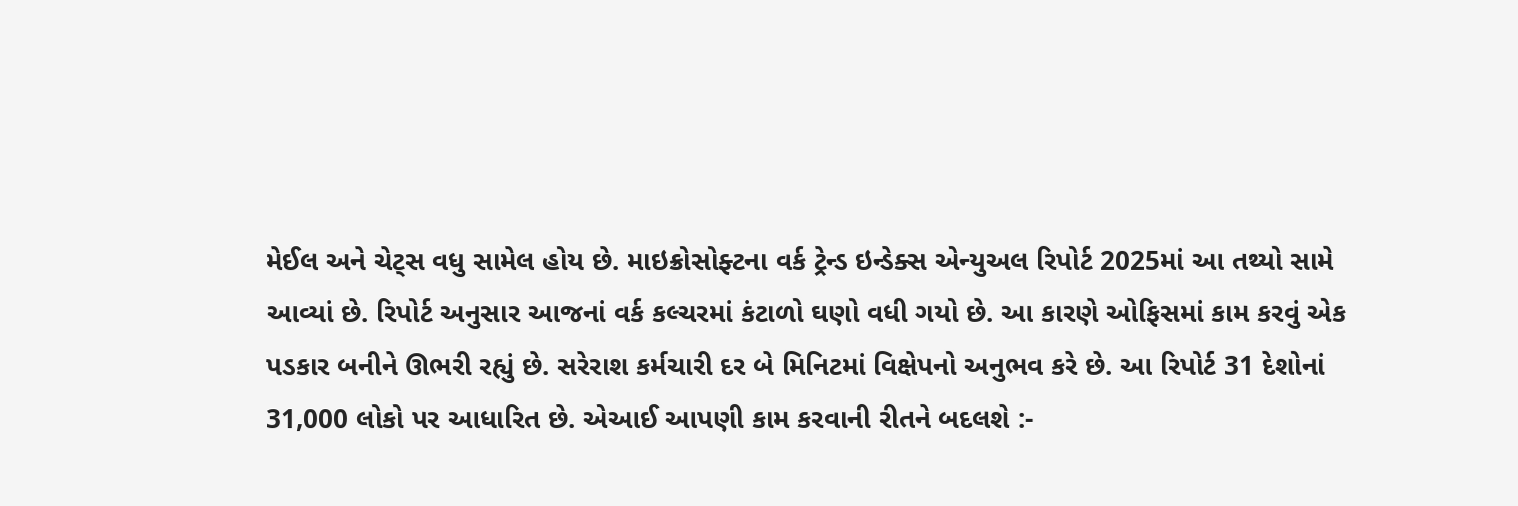મેઈલ અને ચેટ્સ વધુ સામેલ હોય છે. માઇક્રોસોફ્ટના વર્ક ટ્રેન્ડ ઇન્ડેક્સ એન્યુઅલ રિપોર્ટ 2025માં આ તથ્યો સામે આવ્યાં છે. રિપોર્ટ અનુસાર આજનાં વર્ક કલ્ચરમાં કંટાળો ઘણો વધી ગયો છે. આ કારણે ઓફિસમાં કામ કરવું એક પડકાર બનીને ઊભરી રહ્યું છે. સરેરાશ કર્મચારી દર બે મિનિટમાં વિક્ષેપનો અનુભવ કરે છે. આ રિપોર્ટ 31 દેશોનાં 31,000 લોકો પર આધારિત છે. એઆઈ આપણી કામ કરવાની રીતને બદલશે :-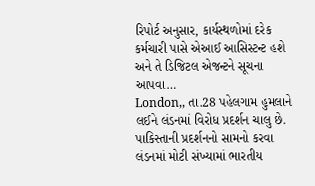રિપોર્ટ અનુસાર, કાર્યસ્થળોમાં દરેક કર્મચારી પાસે એઆઈ આસિસ્ટન્ટ હશે અને તે ડિજિટલ એજન્ટને સૂચના આપવા…
London,, તા.28 પહેલગામ હુમલાને લઈને લંડનમાં વિરોધ પ્રદર્શન ચાલુ છે. પાકિસ્તાની પ્રદર્શનનો સામનો કરવા લંડનમાં મોટી સંખ્યામાં ભારતીય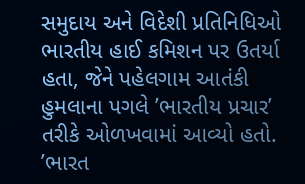સમુદાય અને વિદેશી પ્રતિનિધિઓ ભારતીય હાઈ કમિશન પર ઉતર્યા હતા, જેને પહેલગામ આતંકી હુમલાના પગલે ’ભારતીય પ્રચાર’ તરીકે ઓળખવામાં આવ્યો હતો. ’ભારત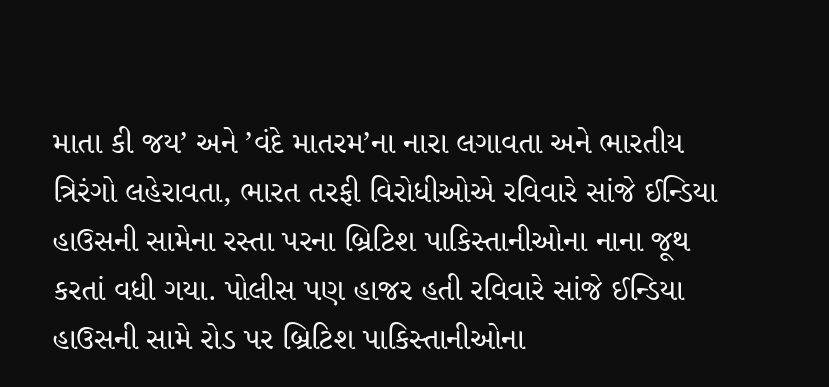માતા કી જય’ અને ’વંદે માતરમ’ના નારા લગાવતા અને ભારતીય ત્રિરંગો લહેરાવતા, ભારત તરફી વિરોધીઓએ રવિવારે સાંજે ઈન્ડિયા હાઉસની સામેના રસ્તા પરના બ્રિટિશ પાકિસ્તાનીઓના નાના જૂથ કરતાં વધી ગયા. પોલીસ પણ હાજર હતી રવિવારે સાંજે ઈન્ડિયા હાઉસની સામે રોડ પર બ્રિટિશ પાકિસ્તાનીઓના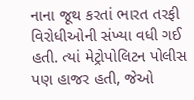નાના જૂથ કરતાં ભારત તરફી વિરોધીઓની સંખ્યા વધી ગઈ હતી. ત્યાં મેટ્રોપોલિટન પોલીસ પણ હાજર હતી, જેઓ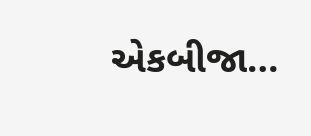એકબીજા…